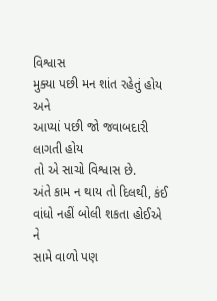વિશ્વાસ
મુક્યા પછી મન શાંત રહેતું હોય
અને
આપ્યાં પછી જો જવાબદારી લાગતી હોય
તો એ સાચો વિશ્વાસ છે.
અંતે કામ ન થાય તો દિલથી, કંઈ વાંધો નહીં બોલી શકતા હોઈએ
ને
સામે વાળો પણ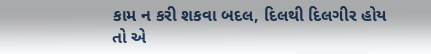કામ ન કરી શકવા બદલ, દિલથી દિલગીર હોય
તો એ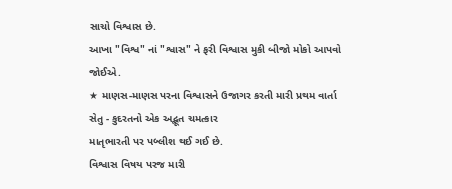સાચો વિશ્વાસ છે.
આખા "વિશ્વ" નાં "શ્વાસ" ને ફરી વિશ્વાસ મુકી બીજો મોકો આપવો જોઈએ.
★ માણસ-માણસ પરના વિશ્વાસને ઉજાગર કરતી મારી પ્રથમ વાર્તા
સેતુ - કુદરતનો એક અદ્ભૂત ચમત્કાર
માતૃભારતી પર પબ્લીશ થઈ ગઈ છે.
વિશ્વાસ વિષય પરજ મારી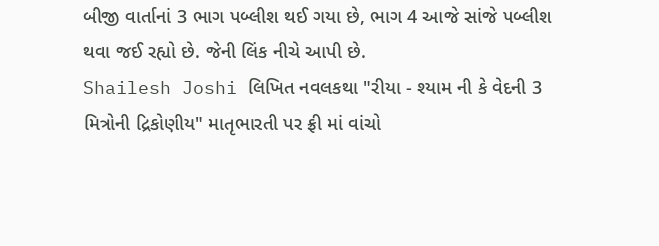બીજી વાર્તાનાં 3 ભાગ પબ્લીશ થઈ ગયા છે, ભાગ 4 આજે સાંજે પબ્લીશ થવા જઈ રહ્યો છે. જેની લિંક નીચે આપી છે.
Shailesh Joshi લિખિત નવલકથા "રીયા - શ્યામ ની કે વેદની 3 મિત્રોની દ્રિકોણીય" માતૃભારતી પર ફ્રી માં વાંચો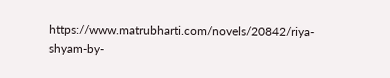https://www.matrubharti.com/novels/20842/riya-shyam-by-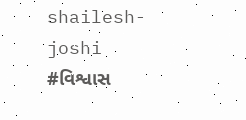shailesh-joshi
#વિશ્વાસ